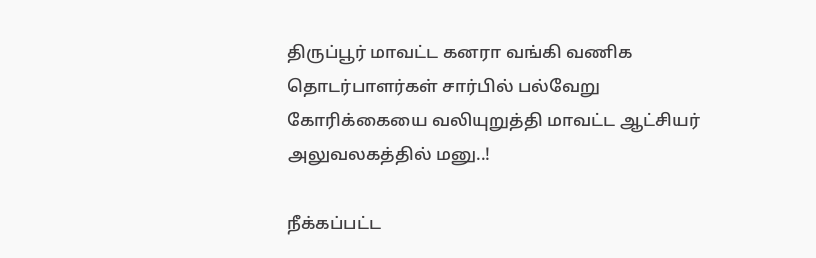திருப்பூர் மாவட்ட கனரா வங்கி வணிக தொடர்பாளர்கள் சார்பில் பல்வேறு கோரிக்கையை வலியுறுத்தி மாவட்ட ஆட்சியர் அலுவலகத்தில் மனு..!

நீக்கப்பட்ட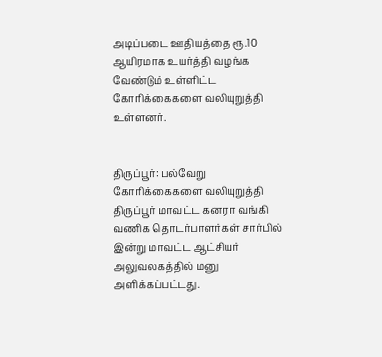அடிப்படை ஊதியத்தை ரூ.10 ஆயிரமாக உயர்த்தி வழங்க வேண்டும் உள்ளிட்ட கோரிக்கைகளை வலியுறுத்தி உள்ளனர்.


திருப்பூர்: பல்வேறு கோரிக்கைகளை வலியுறுத்தி திருப்பூர் மாவட்ட கனரா வங்கி வணிக தொடர்பாளர்கள் சார்பில் இன்று மாவட்ட ஆட்சியர் அலுவலகத்தில் மனு அளிக்கப்பட்டது.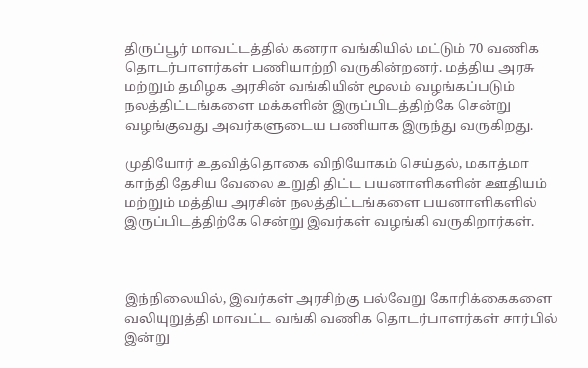திருப்பூர் மாவட்டத்தில் கனரா வங்கியில் மட்டும் 70 வணிக தொடர்பாளர்கள் பணியாற்றி வருகின்றனர். மத்திய அரசு மற்றும் தமிழக அரசின் வங்கியின் மூலம் வழங்கப்படும் நலத்திட்டங்களை மக்களின் இருப்பிடத்திற்கே சென்று வழங்குவது அவர்களுடைய பணியாக இருந்து வருகிறது.

முதியோர் உதவித்தொகை விநியோகம் செய்தல், மகாத்மா காந்தி தேசிய வேலை உறுதி திட்ட பயனாளிகளின் ஊதியம் மற்றும் மத்திய அரசின் நலத்திட்டங்களை பயனாளிகளில் இருப்பிடத்திற்கே சென்று இவர்கள் வழங்கி வருகிறார்கள்.



இந்நிலையில், இவர்கள் அரசிற்கு பல்வேறு கோரிக்கைகளை வலியுறுத்தி மாவட்ட வங்கி வணிக தொடர்பாளர்கள் சார்பில் இன்று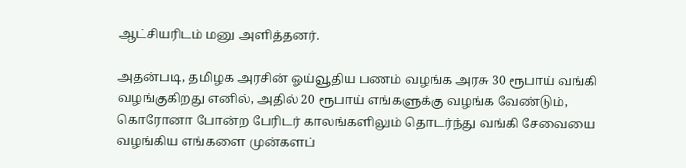ஆட்சியரிடம் மனு அளித்தனர்.

அதன்படி, தமிழக அரசின் ஓய்வூதிய பணம் வழங்க அரசு 30 ரூபாய் வங்கி வழங்குகிறது எனில், அதில் 20 ரூபாய் எங்களுக்கு வழங்க வேண்டும், கொரோனா போன்ற பேரிடர் காலங்களிலும் தொடர்ந்து வங்கி சேவையை வழங்கிய எங்களை முன்களப்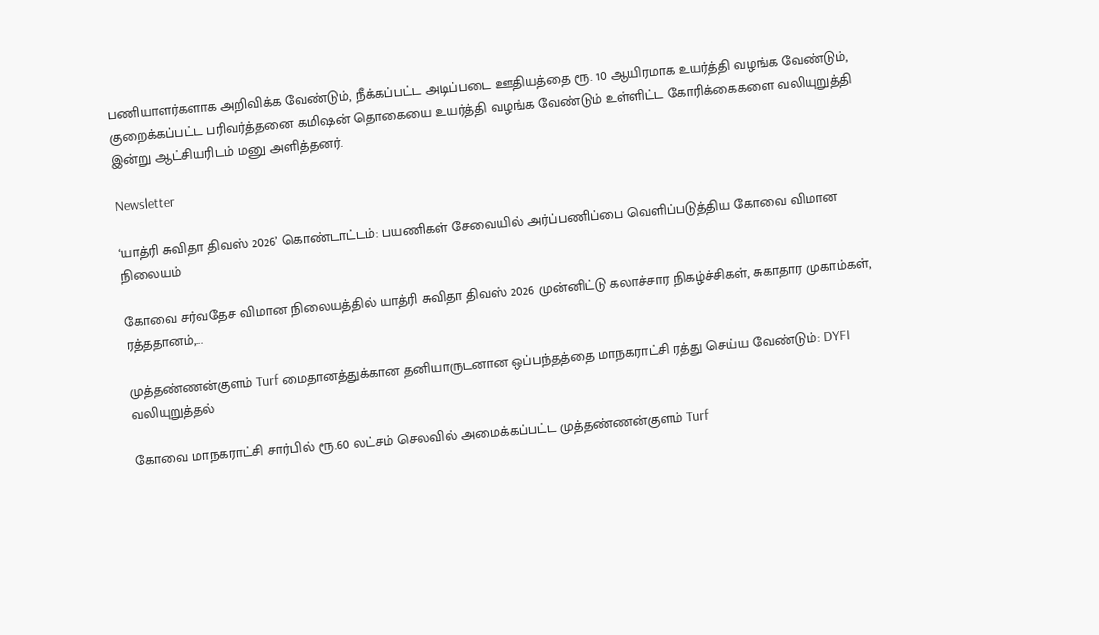பணியாளர்களாக அறிவிக்க வேண்டும், நீக்கப்பட்ட அடிப்படை ஊதியத்தை ரூ. 10 ஆயிரமாக உயர்த்தி வழங்க வேண்டும், குறைக்கப்பட்ட பரிவர்த்தனை கமிஷன் தொகையை உயர்த்தி வழங்க வேண்டும் உள்ளிட்ட கோரிக்கைகளை வலியுறுத்தி இன்று ஆட்சியரிடம் மனு அளித்தனர்.

Newsletter

‘யாத்ரி சுவிதா திவஸ் 2026’ கொண்டாட்டம்: பயணிகள் சேவையில் அர்ப்பணிப்பை வெளிப்படுத்திய கோவை விமான நிலையம்

கோவை சர்வதேச விமான நிலையத்தில் யாத்ரி சுவிதா திவஸ் 2026 முன்னிட்டு கலாச்சார நிகழ்ச்சிகள், சுகாதார முகாம்கள், ரத்ததானம்,...

முத்தண்ணன்குளம் Turf மைதானத்துக்கான தனியாருடனான ஒப்பந்தத்தை மாநகராட்சி ரத்து செய்ய வேண்டும்: DYFI வலியுறுத்தல்

கோவை மாநகராட்சி சார்பில் ரூ.60 லட்சம் செலவில் அமைக்கப்பட்ட முத்தண்ணன்குளம் Turf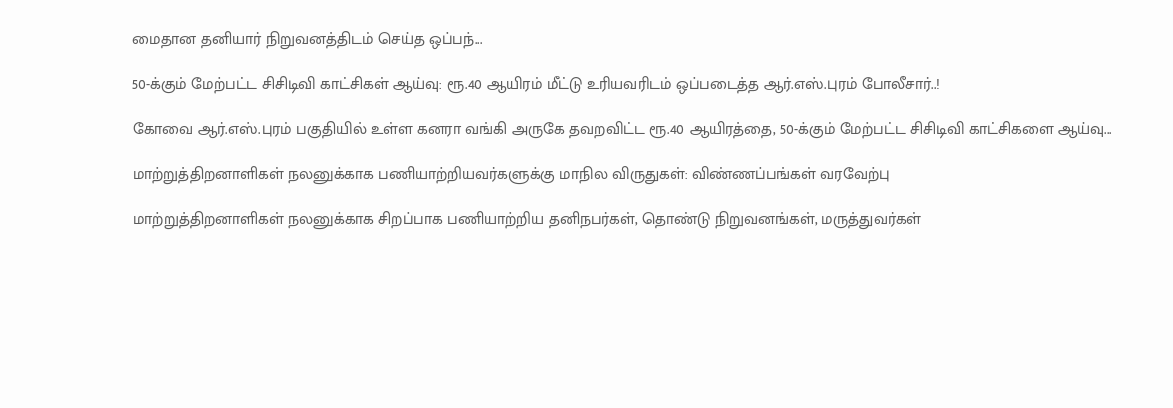மைதான தனியார் நிறுவனத்திடம் செய்த ஒப்பந்...

50-க்கும் மேற்பட்ட சிசிடிவி காட்சிகள் ஆய்வு: ரூ.40 ஆயிரம் மீட்டு உரியவரிடம் ஒப்படைத்த ஆர்.எஸ்.புரம் போலீசார்..!

கோவை ஆர்.எஸ்.புரம் பகுதியில் உள்ள கனரா வங்கி அருகே தவறவிட்ட ரூ.40 ஆயிரத்தை, 50-க்கும் மேற்பட்ட சிசிடிவி காட்சிகளை ஆய்வு...

மாற்றுத்திறனாளிகள் நலனுக்காக பணியாற்றியவர்களுக்கு மாநில விருதுகள்: விண்ணப்பங்கள் வரவேற்பு

மாற்றுத்திறனாளிகள் நலனுக்காக சிறப்பாக பணியாற்றிய தனிநபர்கள், தொண்டு நிறுவனங்கள், மருத்துவர்கள்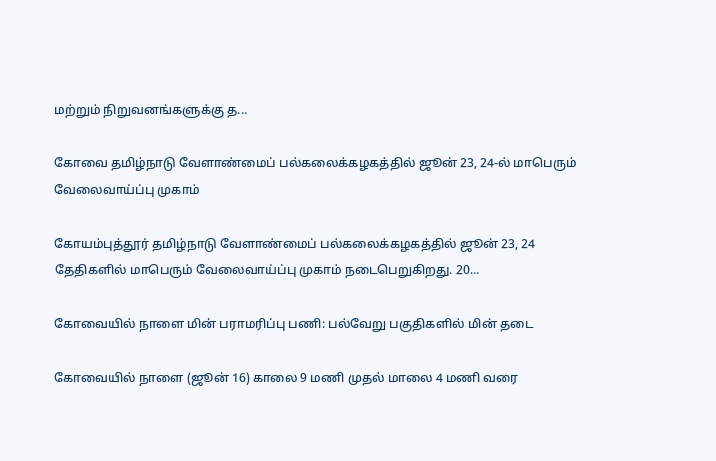மற்றும் நிறுவனங்களுக்கு த...

கோவை தமிழ்நாடு வேளாண்மைப் பல்கலைக்கழகத்தில் ஜூன் 23, 24-ல் மாபெரும் வேலைவாய்ப்பு முகாம்

கோயம்புத்தூர் தமிழ்நாடு வேளாண்மைப் பல்கலைக்கழகத்தில் ஜூன் 23, 24 தேதிகளில் மாபெரும் வேலைவாய்ப்பு முகாம் நடைபெறுகிறது. 20...

கோவையில் நாளை மின் பராமரிப்பு பணி: பல்வேறு பகுதிகளில் மின் தடை

கோவையில் நாளை (ஜூன் 16) காலை 9 மணி முதல் மாலை 4 மணி வரை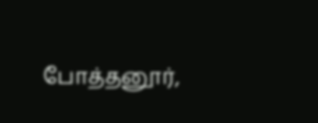போத்தனூர்,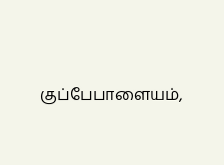குப்பேபாளையம்,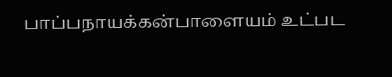பாப்பநாயக்கன்பாளையம் உட்பட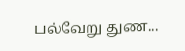பல்வேறு துண...